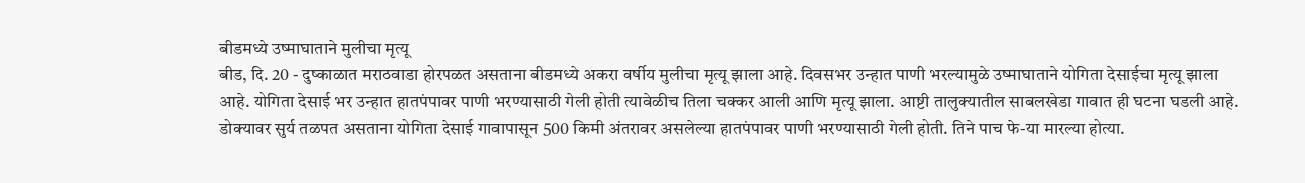बीडमध्ये उष्माघाताने मुलीचा मृत्यू
बीड, दि. 20 - दुष्काळात मराठवाडा होरपळत असताना बीडमध्ये अकरा वर्षीय मुलीचा मृत्यू झाला आहे. दिवसभर उन्हात पाणी भरल्यामुळे उष्माघाताने योगिता देसाईचा मृत्यू झाला आहे. योगिता देसाई भर उन्हात हातपंपावर पाणी भरण्यासाठी गेली होती त्यावेळीच तिला चक्कर आली आणि मृत्यू झाला. आष्टी तालुक्यातील साबलखेडा गावात ही घटना घडली आहे.
डोक्यावर सुर्य तळपत असताना योगिता देसाई गावापासून 500 किमी अंतरावर असलेल्या हातपंपावर पाणी भरण्यासाठी गेली होती. तिने पाच फे-या मारल्या होत्या.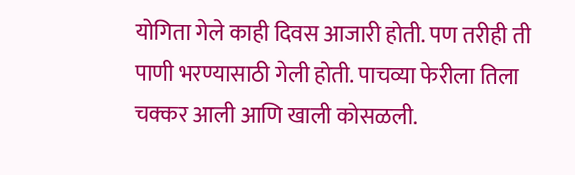योगिता गेले काही दिवस आजारी होती. पण तरीही ती पाणी भरण्यासाठी गेली होती. पाचव्या फेरीला तिला चक्कर आली आणि खाली कोसळली.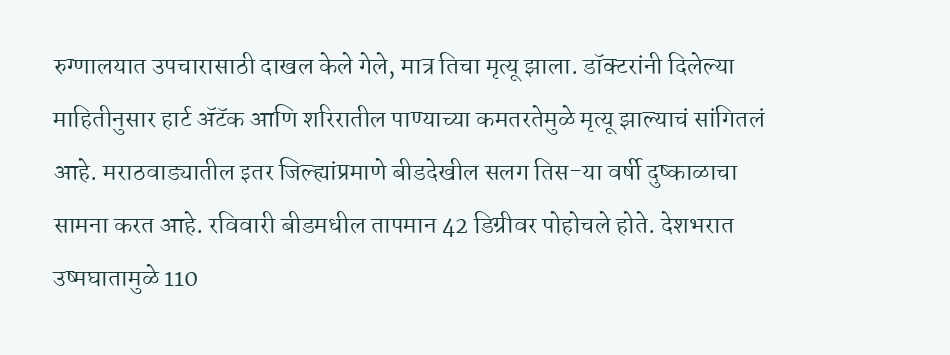रुग्णालयात उपचारासाठी दाखल केले गेले, मात्र तिचा मृत्यू झाला. डॉक्टरांनी दिलेल्या माहितीनुसार हार्ट ॲटॅक आणि शरिरातील पाण्याच्या कमतरतेमुळे मृत्यू झाल्याचं सांगितलं आहे. मराठवाड्यातील इतर जिल्ह्यांप्रमाणे बीडदेखील सलग तिस-या वर्षी दुष्काळाचा सामना करत आहे. रविवारी बीडमधील तापमान 42 डिग्रीवर पोहोचले होते. देशभरात उष्मघातामुळे 110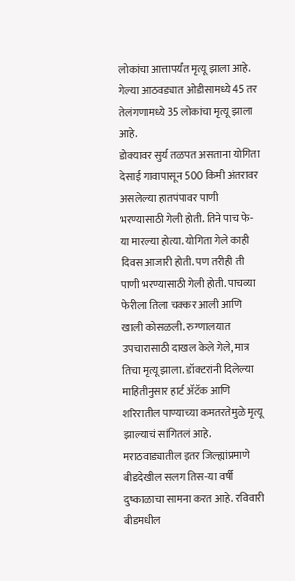लोकांचा आत्तापर्यंत मृत्यू झाला आहे. गेल्या आठवड्यात ओडीसामध्ये 45 तर तेलंगणामध्ये 35 लोकांचा मृत्यू झाला आहे.
डोक्यावर सुर्य तळपत असताना योगिता देसाई गावापासून 500 किमी अंतरावर असलेल्या हातपंपावर पाणी भरण्यासाठी गेली होती. तिने पाच फे-या मारल्या होत्या. योगिता गेले काही दिवस आजारी होती. पण तरीही ती पाणी भरण्यासाठी गेली होती. पाचव्या फेरीला तिला चक्कर आली आणि खाली कोसळली. रुग्णालयात उपचारासाठी दाखल केले गेले, मात्र तिचा मृत्यू झाला. डॉक्टरांनी दिलेल्या माहितीनुसार हार्ट ॲटॅक आणि शरिरातील पाण्याच्या कमतरतेमुळे मृत्यू झाल्याचं सांगितलं आहे. मराठवाड्यातील इतर जिल्ह्यांप्रमाणे बीडदेखील सलग तिस-या वर्षी दुष्काळाचा सामना करत आहे. रविवारी बीडमधील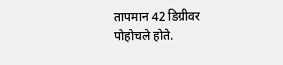तापमान 42 डिग्रीवर पोहोचले होते.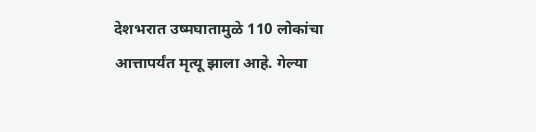देशभरात उष्मघातामुळे 110 लोकांचा आत्तापर्यंत मृत्यू झाला आहे. गेल्या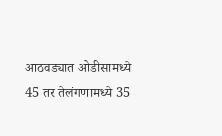आठवड्यात ओडीसामध्ये 45 तर तेलंगणामध्ये 35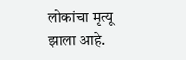लोकांचा मृत्यू झाला आहे.